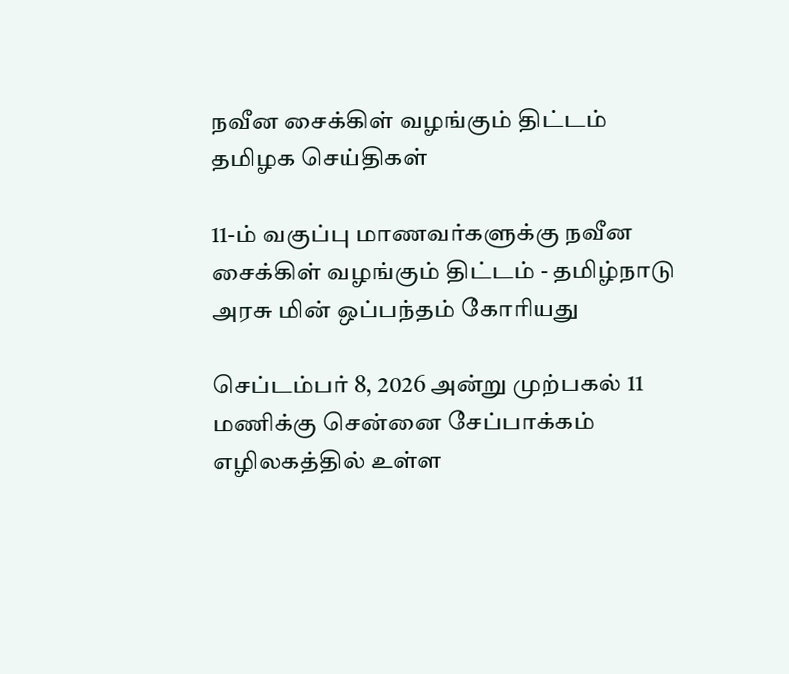நவீன சைக்கிள் வழங்கும் திட்டம்
தமிழக செய்திகள்

11-ம் வகுப்பு மாணவர்களுக்கு நவீன சைக்கிள் வழங்கும் திட்டம் - தமிழ்நாடு அரசு மின் ஒப்பந்தம் கோரியது

செப்டம்பர் 8, 2026 அன்று முற்பகல் 11 மணிக்கு சென்னை சேப்பாக்கம் எழிலகத்தில் உள்ள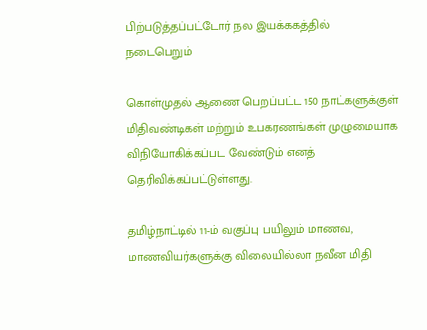பிற்படுத்தப்பட்டோர் நல இயக்ககத்தில் நடைபெறும்

கொள்முதல் ஆணை பெறப்பட்ட 150 நாட்களுக்குள் மிதிவண்டிகள் மற்றும் உபகரணங்கள் முழுமையாக விநியோகிக்கப்பட வேண்டும் எனத் தெரிவிக்கப்பட்டுள்ளது.

தமிழ்நாட்டில் 11-ம் வகுப்பு பயிலும் மாணவ, மாணவியர்களுக்கு விலையில்லா நவீன மிதி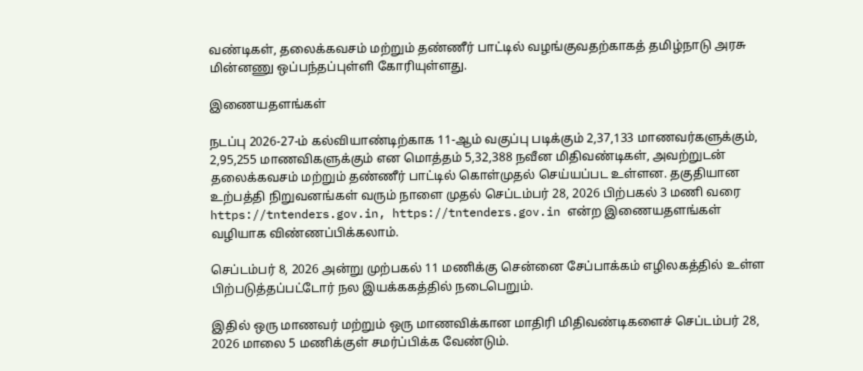வண்டிகள், தலைக்கவசம் மற்றும் தண்ணீர் பாட்டில் வழங்குவதற்காகத் தமிழ்நாடு அரசு மின்னணு ஒப்பந்தப்புள்ளி கோரியுள்ளது.

இணையதளங்கள்

நடப்பு 2026-27-ம் கல்வியாண்டிற்காக 11-ஆம் வகுப்பு படிக்கும் 2,37,133 மாணவர்களுக்கும், 2,95,255 மாணவிகளுக்கும் என மொத்தம் 5,32,388 நவீன மிதிவண்டிகள், அவற்றுடன் தலைக்கவசம் மற்றும் தண்ணீர் பாட்டில் கொள்முதல் செய்யப்பட உள்ளன. தகுதியான உற்பத்தி நிறுவனங்கள் வரும் நாளை முதல் செப்டம்பர் 28, 2026 பிற்பகல் 3 மணி வரை https://tntenders.gov.in, https://tntenders.gov.in என்ற இணையதளங்கள் வழியாக விண்ணப்பிக்கலாம்.

செப்டம்பர் 8, 2026 அன்று முற்பகல் 11 மணிக்கு சென்னை சேப்பாக்கம் எழிலகத்தில் உள்ள பிற்படுத்தப்பட்டோர் நல இயக்ககத்தில் நடைபெறும்.

இதில் ஒரு மாணவர் மற்றும் ஒரு மாணவிக்கான மாதிரி மிதிவண்டிகளைச் செப்டம்பர் 28, 2026 மாலை 5 மணிக்குள் சமர்ப்பிக்க வேண்டும்.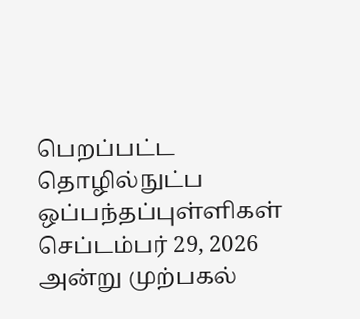பெறப்பட்ட தொழில்நுட்ப ஒப்பந்தப்புள்ளிகள் செப்டம்பர் 29, 2026 அன்று முற்பகல்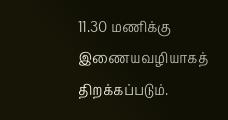11.30 மணிக்கு இணையவழியாகத் திறக்கப்படும்.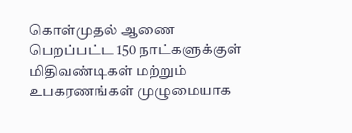கொள்முதல் ஆணை பெறப்பட்ட 150 நாட்களுக்குள் மிதிவண்டிகள் மற்றும் உபகரணங்கள் முழுமையாக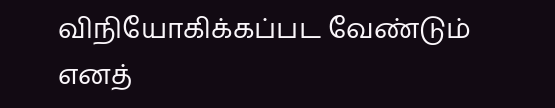விநியோகிக்கப்பட வேண்டும் எனத்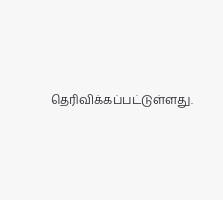தெரிவிக்கப்பட்டுள்ளது.